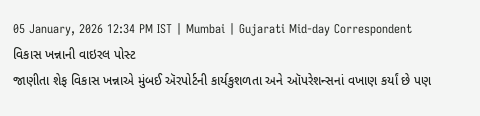05 January, 2026 12:34 PM IST | Mumbai | Gujarati Mid-day Correspondent
વિકાસ ખન્નાની વાઇરલ પોસ્ટ
જાણીતા શેફ વિકાસ ખન્નાએ મુંબઈ ઍરપોર્ટની કાર્યકુશળતા અને ઑપરેશન્સનાં વખાણ કર્યાં છે પણ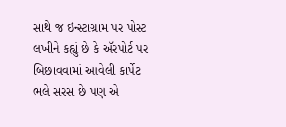સાથે જ ઇન્સ્ટાગ્રામ પર પોસ્ટ લખીને કહ્યું છે કે ઍરપોર્ટ પર બિછાવવામાં આવેલી કાર્પેટ ભલે સરસ છે પણ એ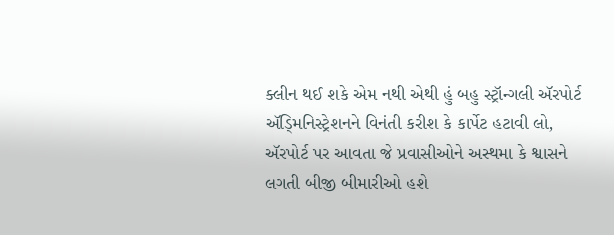ક્લીન થઈ શકે એમ નથી એથી હું બહુ સ્ટ્રૉન્ગલી ઍરપોર્ટ ઍડ્મિનિસ્ટ્રેશનને વિનંતી કરીશ કે કાર્પેટ હટાવી લો, ઍરપોર્ટ પર આવતા જે પ્રવાસીઓને અસ્થમા કે શ્વાસને લગતી બીજી બીમારીઓ હશે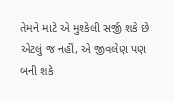તેમને માટે એ મુશ્કેલી સર્જી શકે છે એટલું જ નહીં, એ જીવલેણ પણ બની શકે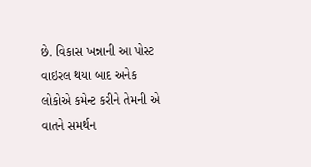છે. વિકાસ ખન્નાની આ પોસ્ટ વાઇરલ થયા બાદ અનેક લોકોએ કમેન્ટ કરીને તેમની એ વાતને સમર્થન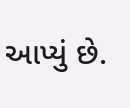આપ્યું છે.